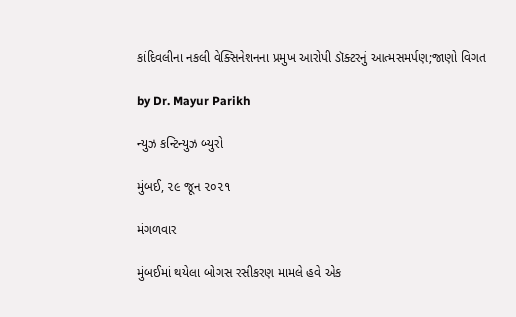કાંદિવલીના નકલી વેક્સિનેશનના પ્રમુખ આરોપી ડૉક્ટરનું આત્મસમર્પણ;જાણો વિગત

by Dr. Mayur Parikh

ન્યુઝ કન્ટિન્યુઝ બ્યુરો

મુંબઈ, ૨૯ જૂન ૨૦૨૧

મંગળવાર

મુંબઈમાં થયેલા બોગસ રસીકરણ મામલે હવે એક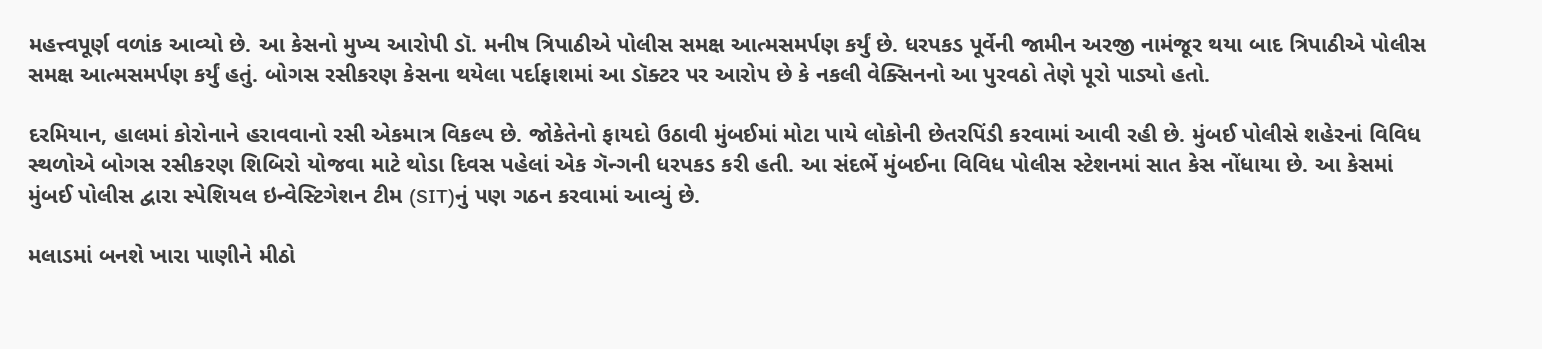મહત્ત્વપૂર્ણ વળાંક આવ્યો છે. આ કેસનો મુખ્ય આરોપી ડૉ. મનીષ ત્રિપાઠીએ પોલીસ સમક્ષ આત્મસમર્પણ કર્યું છે. ધરપકડ પૂર્વેની જામીન અરજી નામંજૂર થયા બાદ ત્રિપાઠીએ પોલીસ સમક્ષ આત્મસમર્પણ કર્યું હતું. બોગસ રસીકરણ કેસના થયેલા પર્દાફાશમાં આ ડૉક્ટર પર આરોપ છે કે નકલી વેક્સિનનો આ પુરવઠો તેણે પૂરો પાડ્યો હતો.

દરમિયાન, હાલમાં કોરોનાને હરાવવાનો રસી એકમાત્ર વિકલ્પ છે. જોકેતેનો ફાયદો ઉઠાવી મુંબઈમાં મોટા પાયે લોકોની છેતરપિંડી કરવામાં આવી રહી છે. મુંબઈ પોલીસે શહેરનાં વિવિધ સ્થળોએ બોગસ રસીકરણ શિબિરો યોજવા માટે થોડા દિવસ પહેલાં એક ગૅન્ગની ધરપકડ કરી હતી. આ સંદર્ભે મુંબઈના વિવિધ પોલીસ સ્ટેશનમાં સાત કેસ નોંધાયા છે. આ કેસમાં મુંબઈ પોલીસ દ્વારા સ્પેશિયલ ઇન્વેસ્ટિગેશન ટીમ (SIT)નું પણ ગઠન કરવામાં આવ્યું છે.

મલાડમાં બનશે ખારા પાણીને મીઠો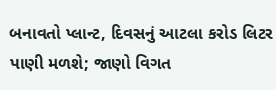બનાવતો પ્લાન્ટ, દિવસનું આટલા કરોડ લિટર પાણી મળશે; જાણો વિગત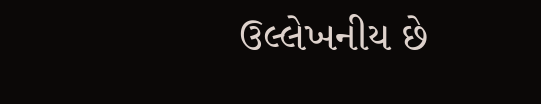ઉલ્લેખનીય છે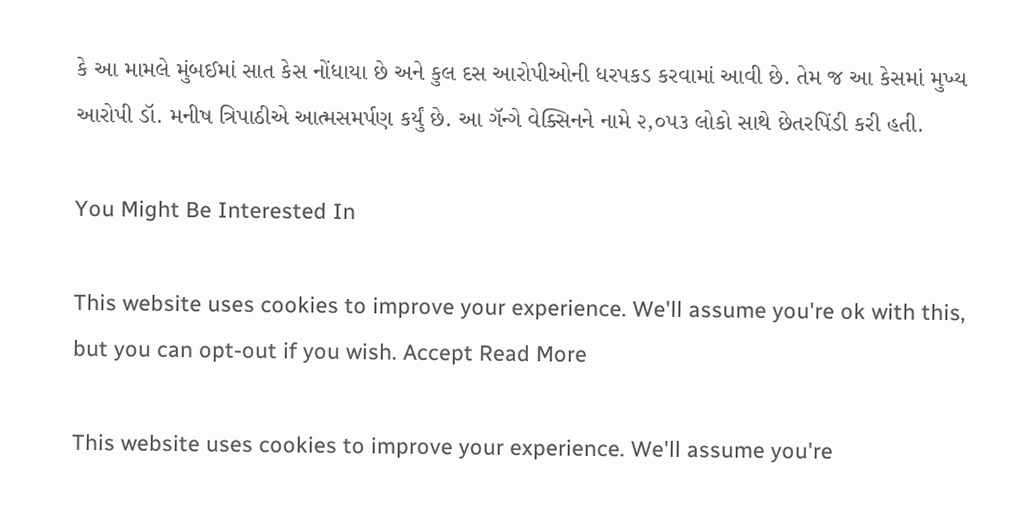કે આ મામલે મુંબઈમાં સાત કેસ નોંધાયા છે અને કુલ દસ આરોપીઓની ધરપકડ કરવામાં આવી છે. તેમ જ આ કેસમાં મુખ્ય આરોપી ડૉ. મનીષ ત્રિપાઠીએ આત્મસમર્પણ કર્યું છે. આ ગૅન્ગે વેક્સિનને નામે ૨,૦૫૩ લોકો સાથે છેતરપિંડી કરી હતી.

You Might Be Interested In

This website uses cookies to improve your experience. We'll assume you're ok with this, but you can opt-out if you wish. Accept Read More

This website uses cookies to improve your experience. We'll assume you're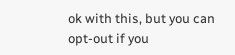ok with this, but you can opt-out if you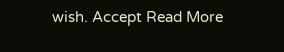wish. Accept Read More